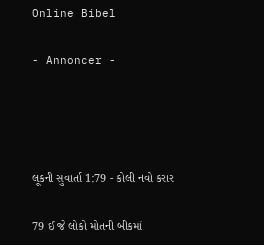Online Bibel

- Annoncer -




લૂકની સુવાર્તા 1:79 - કોલી નવો કરાર

79 ઈ જે લોકો મોતની બીકમાં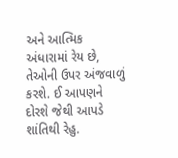અને આત્મિક અંધારામાં રેય છે, તેઓની ઉપર અંજવાળું કરશે. ઈ આપણને દોરશે જેથી આપડે શાંતિથી રેહુ.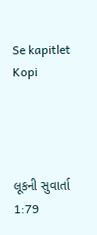Se kapitlet Kopi




લૂકની સુવાર્તા 1:79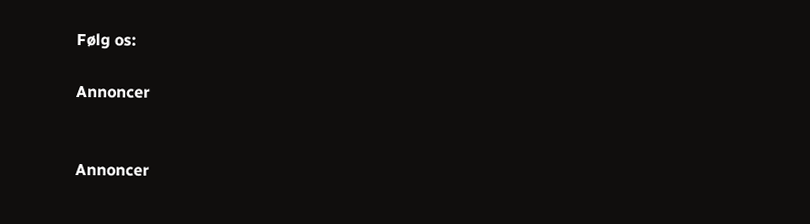Følg os:

Annoncer


Annoncer